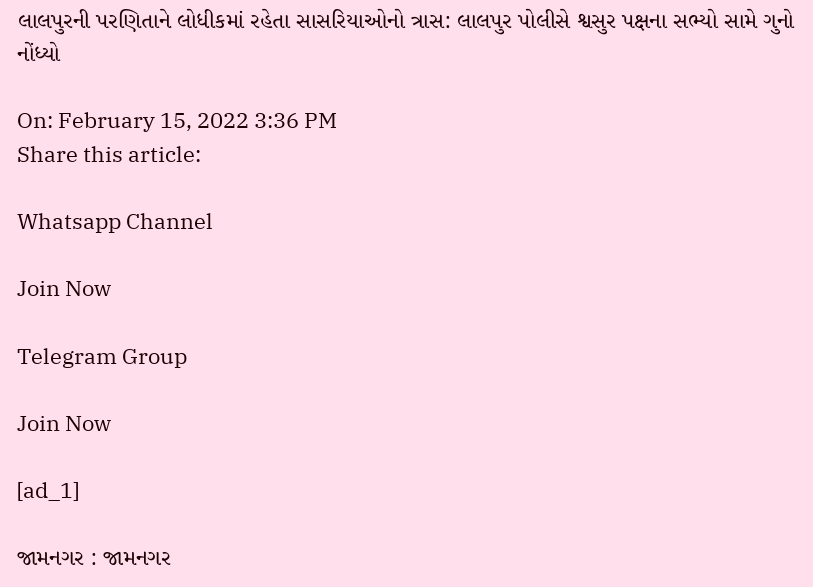લાલપુરની પરણિતાને લોધીકમાં રહેતા સાસરિયાઓનો ત્રાસ: લાલપુર પોલીસે શ્વસુર પક્ષના સભ્યો સામે ગુનો નોંધ્યો

On: February 15, 2022 3:36 PM
Share this article:

Whatsapp Channel

Join Now

Telegram Group

Join Now

[ad_1]

જામનગર : જામનગર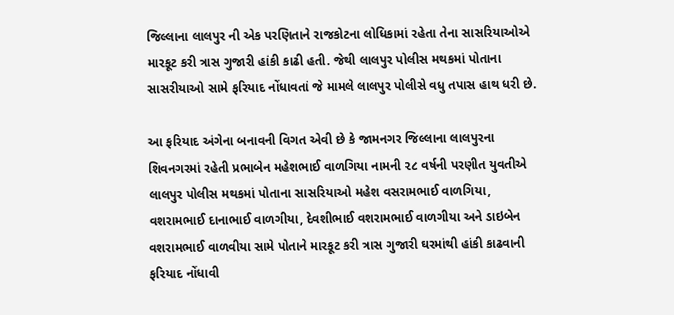જિલ્લાના લાલપુર ની એક પરણિતાને રાજકોટના લોધિકામાં રહેતા તેના સાસરિયાઓએ મારકૂટ કરી ત્રાસ ગુજારી હાંકી કાઢી હતી. જેથી લાલપુર પોલીસ મથકમાં પોતાના સાસરીયાઓ સામે ફરિયાદ નોંધાવતાં જે મામલે લાલપુર પોલીસે વધુ તપાસ હાથ ધરી છે.

આ ફરિયાદ અંગેના બનાવની વિગત એવી છે કે જામનગર જિલ્લાના લાલપુરના શિવનગરમાં રહેતી પ્રભાબેન મહેશભાઈ વાળગિયા નામની ૨૮ વર્ષની પરણીત યુવતીએ લાલપુર પોલીસ મથકમાં પોતાના સાસરિયાઓ મહેશ વસરામભાઈ વાળગિયા, વશરામભાઈ દાનાભાઈ વાળગીયા, દેવશીભાઈ વશરામભાઈ વાળગીયા અને ડાઇબેન વશરામભાઈ વાળવીયા સામે પોતાને મારકૂટ કરી ત્રાસ ગુજારી ઘરમાંથી હાંકી કાઢવાની ફરિયાદ નોંધાવી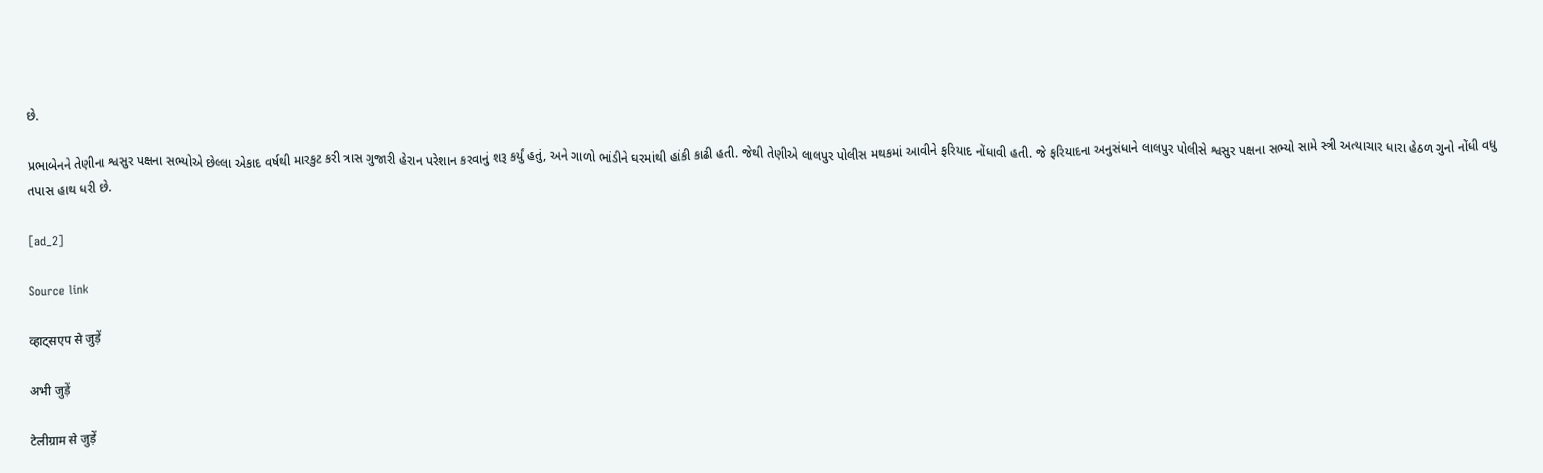છે.

પ્રભાબેનને તેણીના શ્વસુર પક્ષના સભ્યોએ છેલ્લા એકાદ વર્ષથી મારકુટ કરી ત્રાસ ગુજારી હેરાન પરેશાન કરવાનું શરૂ કર્યું હતું, અને ગાળો ભાંડીને ઘરમાંથી હાંકી કાઢી હતી. જેથી તેણીએ લાલપુર પોલીસ મથકમાં આવીને ફરિયાદ નોંધાવી હતી. જે ફરિયાદના અનુસંધાને લાલપુર પોલીસે શ્વસુર પક્ષના સભ્યો સામે સ્ત્રી અત્યાચાર ધારા હેઠળ ગુનો નોંધી વધુ તપાસ હાથ ધરી છે.

[ad_2]

Source link

व्हाट्सएप से जुड़ें

अभी जुड़ें

टेलीग्राम से जुड़ें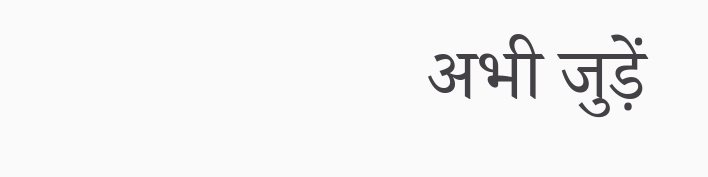अभी जुड़ें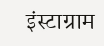इंस्टाग्राम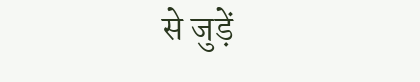से जुड़ें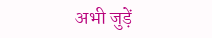अभी जुड़ें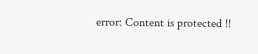error: Content is protected !!